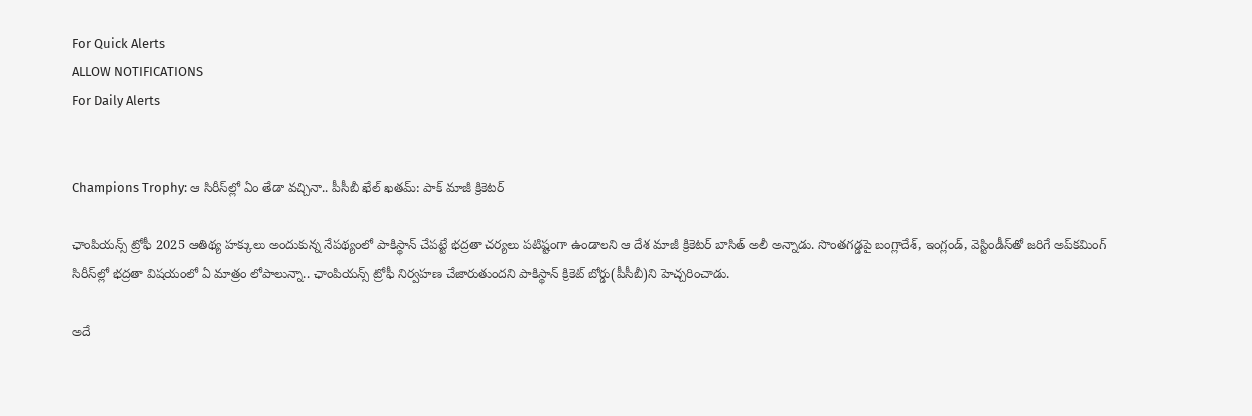For Quick Alerts
ALLOW NOTIFICATIONS
For Daily Alerts


Champions Trophy: ఆ సిరీస్‌ల్లో ఏం తేడా వచ్చినా.. పీసీబీ ఖేల్ ఖతమ్: పాక్ మాజీ క్రికెటర్

ఛాంపియన్స్ ట్రోఫీ 2025 ఆతిథ్య హక్కులు అందుకున్న నేపథ్యంలో పాకిస్థాన్‌ చేపట్టే భద్రతా చర్యలు పటిష్టంగా ఉండాలని ఆ దేశ మాజీ క్రికెటర్ బాసిత్ అలీ అన్నాడు. సొంతగడ్డపై బంగ్లాదేశ్, ఇంగ్లండ్, వెస్టిండీస్‌తో జరిగే అప్‌కమింగ్ సిరీస్‌ల్లో భద్రతా విషయంలో ఏ మాత్రం లోపాలున్నా.. ఛాంపియన్స్ ట్రోఫీ నిర్వహణ చేజారుతుందని పాకిస్థాన్ క్రికెట్ బోర్డు(పీసీబీ)ని హెచ్చరించాడు.

అదే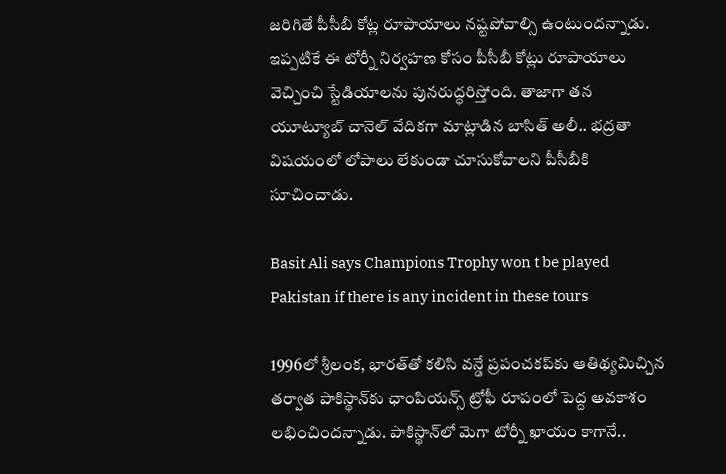జరిగితే పీసీబీ కోట్ల రూపాయాలు నష్టపోవాల్సి ఉంటుందన్నాడు. ఇప్పటికే ఈ టోర్నీ నిర్వహణ కోసం పీసీబీ కోట్లు రూపాయాలు వెచ్చించి స్టేడియాలను పునరుద్ధరిస్తోంది. తాజాగా తన యూట్యూబ్ చానెల్ వేదికగా మాట్లాడిన బాసిత్ అలీ.. భద్రతా విషయంలో లోపాలు లేకుండా చూసుకోవాలని పీసీబీకి సూచించాడు.

Basit Ali says Champions Trophy won t be played Pakistan if there is any incident in these tours

1996లో శ్రీలంక, భారత్‌తో కలిసి వన్డే ప్రపంచకప్‌కు ఆతిథ్యమిచ్చిన తర్వాత పాకిస్థాన్‌కు ఛాంపియన్స్ ట్రోఫీ రూపంలో పెద్ద అవకాశం లభించిందన్నాడు. పాకిస్థాన్‌లో మెగా టోర్నీ ఖాయం కాగానే..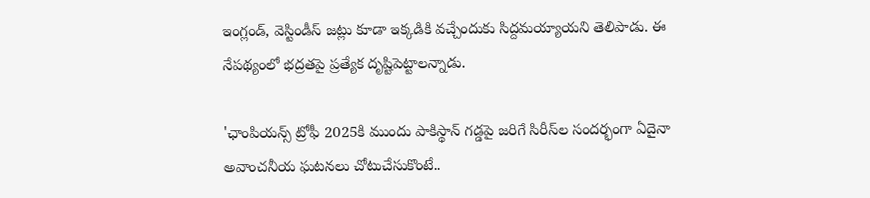ఇంగ్లండ్, వెస్టిండీస్ జట్లు కూడా ఇక్కడికి వచ్చేందుకు సిద్దమయ్యాయని తెలిపాడు. ఈ నేపథ్యంలో భద్రతపై ప్రత్యేక దృష్టిపెట్టాలన్నాడు.

'ఛాంపియన్స్ ట్రోఫీ 2025కి ముందు పాకిస్థాన్ గడ్డపై జరిగే సిరీస్‌ల సందర్భంగా ఏదైనా అవాంచనీయ ఘటనలు చోటుచేసుకొంటే..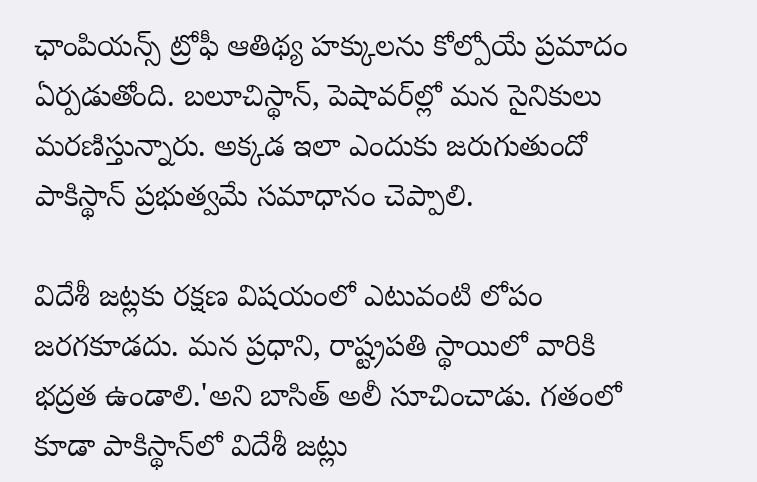ఛాంపియన్స్ ట్రోఫీ ఆతిథ్య హక్కులను కోల్పోయే ప్రమాదం ఏర్పడుతోంది. బలూచిస్థాన్, పెషావర్‌ల్లో మన సైనికులు మరణిస్తున్నారు. అక్కడ ఇలా ఎందుకు జరుగుతుందో పాకిస్థాన్ ప్రభుత్వమే సమాధానం చెప్పాలి.

విదేశీ జట్లకు రక్షణ విషయంలో ఎటువంటి లోపం జరగకూడదు. మన ప్రధాని, రాష్ట్రపతి స్థాయిలో వారికి భద్రత ఉండాలి.'అని బాసిత్ అలీ సూచించాడు. గతంలో కూడా పాకిస్థాన్‌లో విదేశీ జట్లు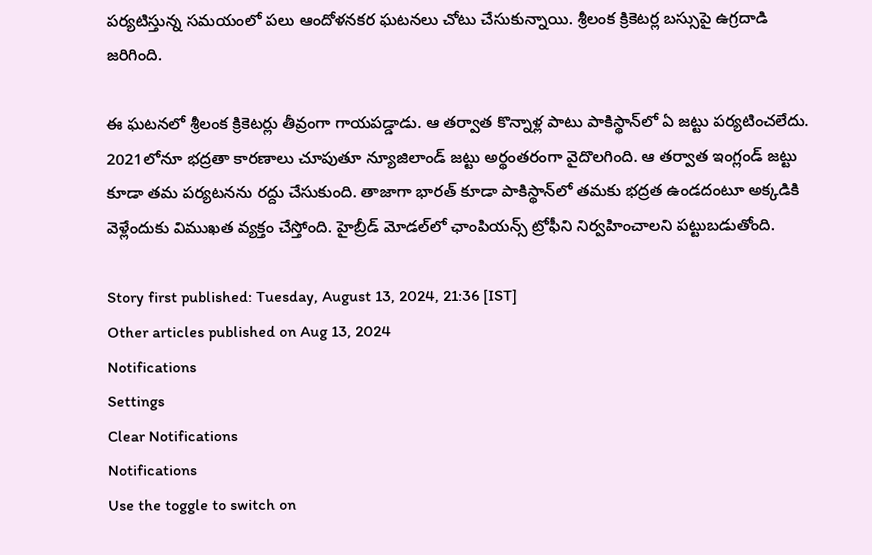పర్యటిస్తున్న సమయంలో పలు ఆందోళనకర ఘటనలు చోటు చేసుకున్నాయి. శ్రీలంక క్రికెటర్ల బస్సుపై ఉగ్రదాడి జరిగింది.

ఈ ఘటనలో శ్రీలంక క్రికెటర్లు తీవ్రంగా గాయపడ్డాడు. ఆ తర్వాత కొన్నాళ్ల పాటు పాకిస్థాన్‌లో ఏ జట్టు పర్యటించలేదు. 2021లోనూ భద్రతా కారణాలు చూపుతూ న్యూజిలాండ్ జట్టు అర్థంతరంగా వైదొలగింది. ఆ తర్వాత ఇంగ్లండ్ జట్టు కూడా తమ పర్యటనను రద్దు చేసుకుంది. తాజాగా భారత్ కూడా పాకిస్థాన్‌లో తమకు భద్రత ఉండదంటూ అక్కడికి వెళ్లేందుకు విముఖత వ్యక్తం చేస్తోంది. హైబ్రీడ్ మోడల్‌లో ఛాంపియన్స్ ట్రోఫీని నిర్వహించాలని పట్టుబడుతోంది.

Story first published: Tuesday, August 13, 2024, 21:36 [IST]
Other articles published on Aug 13, 2024
Notifications
Settings
Clear Notifications
Notifications
Use the toggle to switch on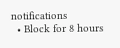notifications
  • Block for 8 hours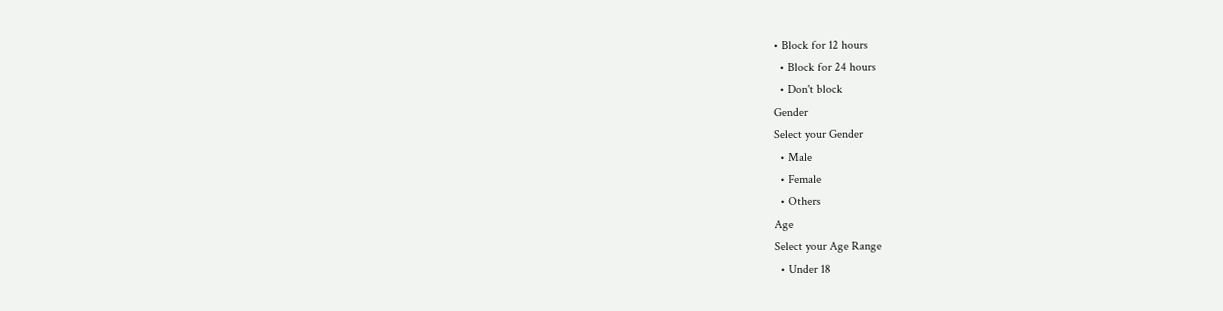• Block for 12 hours
  • Block for 24 hours
  • Don't block
Gender
Select your Gender
  • Male
  • Female
  • Others
Age
Select your Age Range
  • Under 18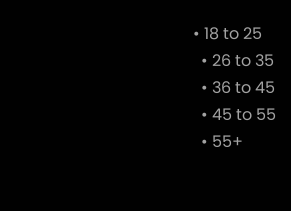• 18 to 25
  • 26 to 35
  • 36 to 45
  • 45 to 55
  • 55+